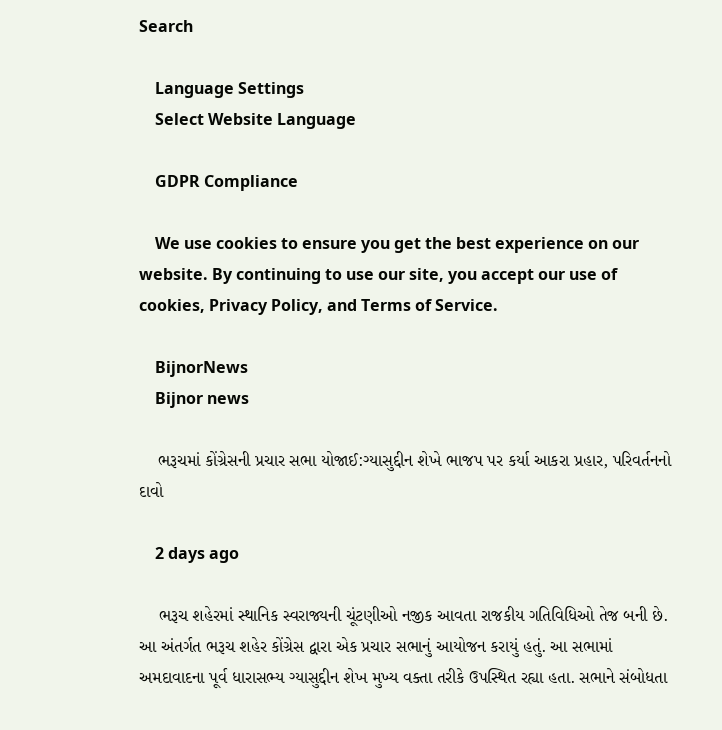Search

    Language Settings
    Select Website Language

    GDPR Compliance

    We use cookies to ensure you get the best experience on our website. By continuing to use our site, you accept our use of cookies, Privacy Policy, and Terms of Service.

    BijnorNews
    Bijnor news

    ભરૂચમાં કોંગ્રેસની પ્રચાર સભા યોજાઈ:ગ્યાસુદ્દીન શેખે ભાજપ પર કર્યા આકરા પ્રહાર, પરિવર્તનનો દાવો

    2 days ago

    ભરૂચ શહેરમાં સ્થાનિક સ્વરાજ્યની ચૂંટણીઓ નજીક આવતા રાજકીય ગતિવિધિઓ તેજ બની છે. આ અંતર્ગત ભરૂચ શહેર કોંગ્રેસ દ્વારા એક પ્રચાર સભાનું આયોજન કરાયું હતું. આ સભામાં અમદાવાદના પૂર્વ ધારાસભ્ય ગ્યાસુદ્દીન શેખ મુખ્ય વક્તા તરીકે ઉપસ્થિત રહ્યા હતા. સભાને સંબોધતા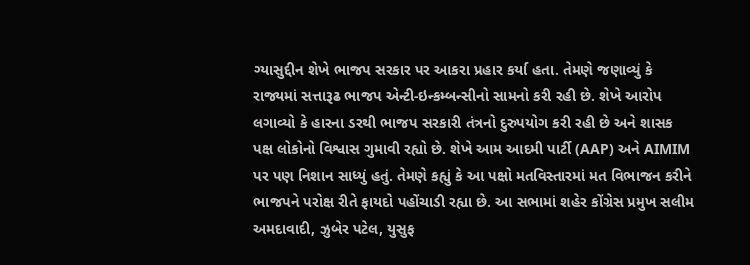ગ્યાસુદ્દીન શેખે ભાજપ સરકાર પર આકરા પ્રહાર કર્યા હતા. તેમણે જણાવ્યું કે રાજ્યમાં સત્તારૂઢ ભાજપ એન્ટી-ઇન્કમ્બન્સીનો સામનો કરી રહી છે. શેખે આરોપ લગાવ્યો કે હારના ડરથી ભાજપ સરકારી તંત્રનો દુરુપયોગ કરી રહી છે અને શાસક પક્ષ લોકોનો વિશ્વાસ ગુમાવી રહ્યો છે. શેખે આમ આદમી પાર્ટી (AAP) અને AIMIM પર પણ નિશાન સાધ્યું હતું. તેમણે કહ્યું કે આ પક્ષો મતવિસ્તારમાં મત વિભાજન કરીને ભાજપને પરોક્ષ રીતે ફાયદો પહોંચાડી રહ્યા છે. આ સભામાં શહેર કોંગ્રેસ પ્રમુખ સલીમ અમદાવાદી, ઝુબેર પટેલ, યુસુફ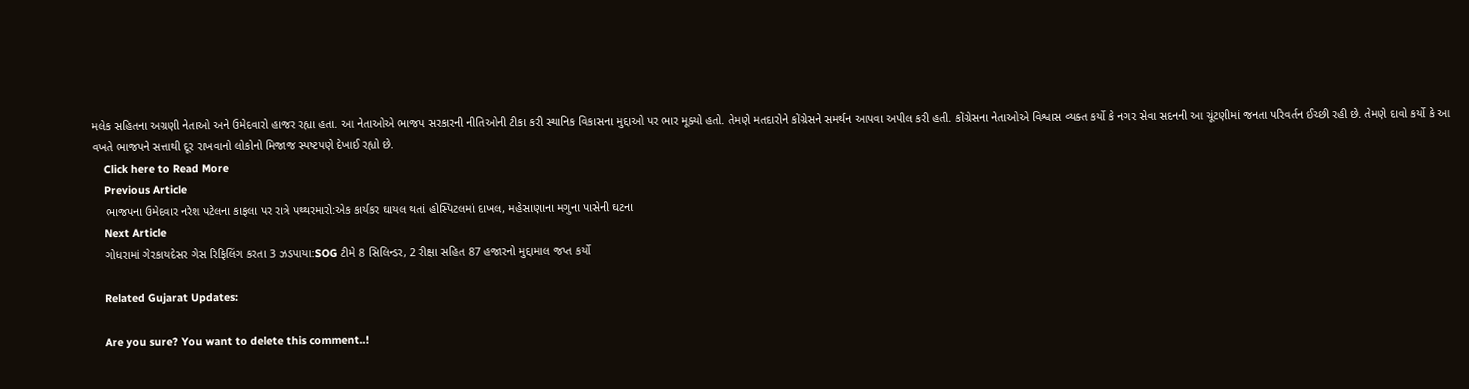મલેક સહિતના અગ્રણી નેતાઓ અને ઉમેદવારો હાજર રહ્યા હતા. આ નેતાઓએ ભાજપ સરકારની નીતિઓની ટીકા કરી સ્થાનિક વિકાસના મુદ્દાઓ પર ભાર મૂક્યો હતો. તેમણે મતદારોને કોંગ્રેસને સમર્થન આપવા અપીલ કરી હતી. કોંગ્રેસના નેતાઓએ વિશ્વાસ વ્યક્ત કર્યો કે નગર સેવા સદનની આ ચૂંટણીમાં જનતા પરિવર્તન ઈચ્છી રહી છે. તેમણે દાવો કર્યો કે આ વખતે ભાજપને સત્તાથી દૂર રાખવાનો લોકોનો મિજાજ સ્પષ્ટપણે દેખાઈ રહ્યો છે.
    Click here to Read More
    Previous Article
    ભાજપના ઉમેદવાર નરેશ પટેલના કાફલા પર રાત્રે પથ્થરમારો:એક કાર્યકર ઘાયલ થતાં હોસ્પિટલમાં દાખલ, મહેસાણાના મગુના પાસેની ઘટના
    Next Article
    ગોધરામાં ગેરકાયદેસર ગેસ રિફિલિંગ કરતા 3 ઝડપાયા:SOG ટીમે 8 સિલિન્ડર, 2 રીક્ષા સહિત 87 હજારનો મુદ્દામાલ જપ્ત કર્યો

    Related Gujarat Updates:

    Are you sure? You want to delete this comment..!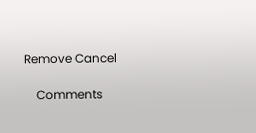Remove Cancel

    Comments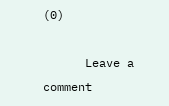(0)

      Leave a comment